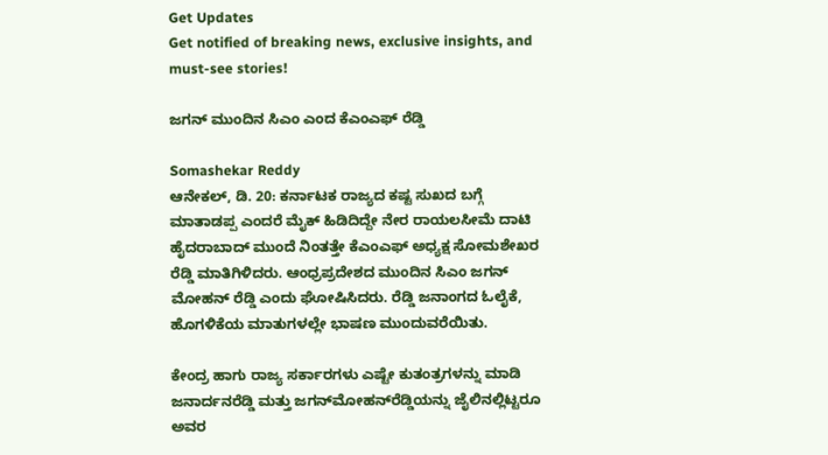Get Updates
Get notified of breaking news, exclusive insights, and must-see stories!

ಜಗನ್ ಮುಂದಿನ ಸಿಎಂ ಎಂದ ಕೆಎಂಎಫ್ ರೆಡ್ಡಿ

Somashekar Reddy
ಆನೇಕಲ್, ಡಿ. 20: ಕರ್ನಾಟಕ ರಾಜ್ಯದ ಕಷ್ಟ ಸುಖದ ಬಗ್ಗೆ ಮಾತಾಡಪ್ಪ ಎಂದರೆ ಮೈಕ್ ಹಿಡಿದಿದ್ದೇ ನೇರ ರಾಯಲಸೀಮೆ ದಾಟಿ ಹೈದರಾಬಾದ್ ಮುಂದೆ ನಿಂತತ್ತೇ ಕೆಎಂಎಫ್ ಅಧ್ಯಕ್ಷ ಸೋಮಶೇಖರ ರೆಡ್ಡಿ ಮಾತಿಗಿಳಿದರು. ಆಂಧ್ರಪ್ರದೇಶದ ಮುಂದಿನ ಸಿಎಂ ಜಗನ್ ಮೋಹನ್ ರೆಡ್ಡಿ ಎಂದು ಘೋಷಿಸಿದರು. ರೆಡ್ಡಿ ಜನಾಂಗದ ಓಲೈಕೆ, ಹೊಗಳಿಕೆಯ ಮಾತುಗಳಲ್ಲೇ ಭಾಷಣ ಮುಂದುವರೆಯಿತು.

ಕೇಂದ್ರ ಹಾಗು ರಾಜ್ಯ ಸರ್ಕಾರಗಳು ಎಷ್ಟೇ ಕುತಂತ್ರಗಳನ್ನು ಮಾಡಿ ಜನಾರ್ದನರೆಡ್ಡಿ ಮತ್ತು ಜಗನ್‌ಮೋಹನ್‌ರೆಡ್ಡಿಯನ್ನು ಜೈಲಿನಲ್ಲಿಟ್ಟರೂ ಅವರ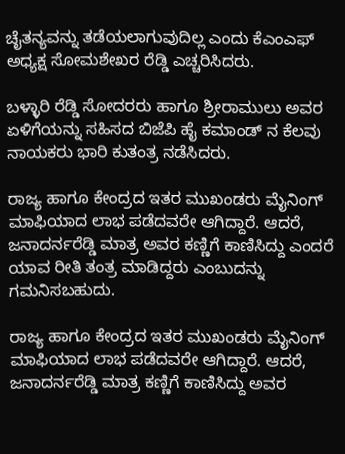ಚೈತನ್ಯವನ್ನು ತಡೆಯಲಾಗುವುದಿಲ್ಲ ಎಂದು ಕೆಎಂಎಫ್ ಅಧ್ಯಕ್ಷ ಸೋಮಶೇಖರ ರೆಡ್ಡಿ ಎಚ್ಚರಿಸಿದರು.

ಬಳ್ಳಾರಿ ರೆಡ್ಡಿ ಸೋದರರು ಹಾಗೂ ಶ್ರೀರಾಮುಲು ಅವರ ಏಳಿಗೆಯನ್ನು ಸಹಿಸದ ಬಿಜೆಪಿ ಹೈ ಕಮಾಂಡ್ ನ ಕೆಲವು ನಾಯಕರು ಭಾರಿ ಕುತಂತ್ರ ನಡೆಸಿದರು.

ರಾಜ್ಯ ಹಾಗೂ ಕೇಂದ್ರದ ಇತರ ಮುಖಂಡರು ಮೈನಿಂಗ್ ಮಾಫಿಯಾದ ಲಾಭ ಪಡೆದವರೇ ಆಗಿದ್ದಾರೆ. ಆದರೆ, ಜನಾದರ್ನರೆಡ್ಡಿ ಮಾತ್ರ ಅವರ ಕಣ್ಣಿಗೆ ಕಾಣಿಸಿದ್ದು ಎಂದರೆ ಯಾವ ರೀತಿ ತಂತ್ರ ಮಾಡಿದ್ದರು ಎಂಬುದನ್ನು ಗಮನಿಸಬಹುದು.

ರಾಜ್ಯ ಹಾಗೂ ಕೇಂದ್ರದ ಇತರ ಮುಖಂಡರು ಮೈನಿಂಗ್ ಮಾಫಿಯಾದ ಲಾಭ ಪಡೆದವರೇ ಆಗಿದ್ದಾರೆ. ಆದರೆ, ಜನಾದರ್ನರೆಡ್ಡಿ ಮಾತ್ರ ಕಣ್ಣಿಗೆ ಕಾಣಿಸಿದ್ದು ಅವರ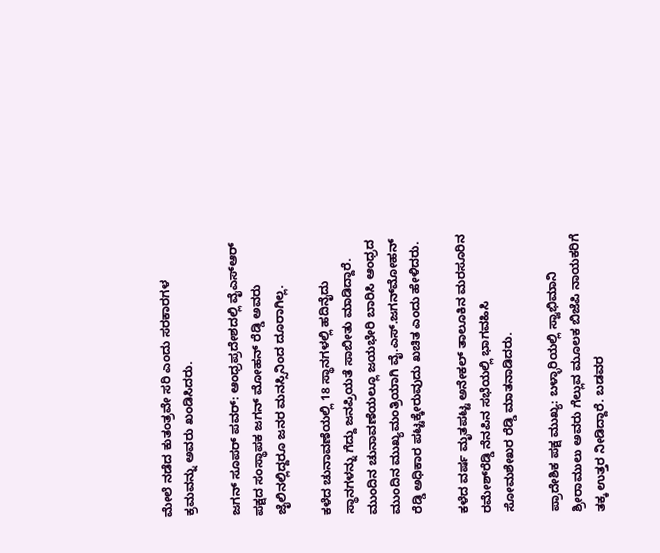ಮೇಲೆ ನಡೆದ ಕುತಂತ್ರವೇ ಸರಿ ಎಂದು ಸರಕಾರಗಳ ಕ್ರಮವನ್ನು ಅವರು ಖಂಡಿಸಿದರು.

ಜಗನ್ ಸೂಪರ್ ಪವರ್: ಆಂಧ್ರಪ್ರದೇಶದಲ್ಲಿ ವೈಎಸ್‌ಆರ್ ಪಕ್ಷದ ಸಂಸ್ಥಾಪಕ ಜಗನ್ ಮೋಹನ್ ರೆಡ್ಡಿ ಅವರು ಜೈಲಿನಲ್ಲಿದ್ದರೂ ಜನರ ಮನಸ್ಸಿನಿಂದ ದೂರಾಗಿಲ್ಲ.

ಕಳೆದ ಚುನಾವಣೆಯಲ್ಲಿ 18 ಸ್ಥಾನಗಳಲ್ಲಿ ಹದಿನೈದು ಸ್ಥಾನಗಳನ್ನು ಗೆದ್ದು ಜನಪ್ರಿಯತೆ ಸಾಬೀತು ಮಾಡಿದ್ದಾರೆ. ಮುಂದಿನ ಚುನಾವಣೆಯಲ್ಲೂ ಜಯಭೇರಿ ಬಾರಿಸಿ ಆಂಧ್ರದ ಮುಂದಿನ ಮುಖ್ಯಮಂತ್ರಿಯಾಗಿ ವೈ.ಎಸ್.ಜಗನ್‌ಮೋಹನ್ ರೆಡ್ಡಿ ಅಧಿಕಾರ ಪಟ್ಟಕ್ಕೇರುವುದು ಖಚಿತ ಎಂದು ಹೇಳಿದರು.

ಕಳೆದ ವರ್ಷ ಮೃತಪಟ್ಟ ಅನೇಕಲ್ ತಾಲೂಕಿನ ಮರಸೂರಿನ ರಮೇಶ್‌ರೆಡ್ಡಿ ನೆನಪಿನ ಸಭೆಯಲ್ಲಿ ಭಾಗವಹಿಸಿ ಸೋಮಶೇಖರ ರೆಡ್ಡಿ ಮಾತನಾಡಿದರು.

ಪ್ರಾದೇಶಿಕ ಪಕ್ಷ ಮುಖ್ಯ: ಬಳ್ಳಾರಿಯಲ್ಲಿ ಸ್ವಾಭಿಮಾನಿ ಶ್ರೀರಾಮುಲು ಅವರು ಗೆಲ್ಲುವ ಮೂಲಕ ಬಿಜೆಪಿ ನಾಯಕರಿಗೆ ತಕ್ಕ ಉತ್ತರ ನೀಡಿದ್ದಾರೆ. ಬಡವರ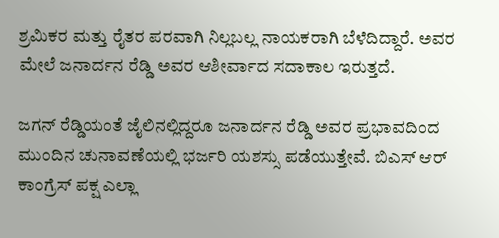ಶ್ರಮಿಕರ ಮತ್ತು ರೈತರ ಪರವಾಗಿ ನಿಲ್ಲಬಲ್ಲ ನಾಯಕರಾಗಿ ಬೆಳೆದಿದ್ದಾರೆ. ಅವರ ಮೇಲೆ ಜನಾರ್ದನ ರೆಡ್ಡಿ ಅವರ ಆಶೀರ್ವಾದ ಸದಾಕಾಲ ಇರುತ್ತದೆ.

ಜಗನ್ ರೆಡ್ಡಿಯಂತೆ ಜೈಲಿನಲ್ಲಿದ್ದರೂ ಜನಾರ್ದನ ರೆಡ್ಡಿ ಅವರ ಪ್ರಭಾವದಿಂದ ಮುಂದಿನ ಚುನಾವಣೆಯಲ್ಲಿ ಭರ್ಜರಿ ಯಶಸ್ಸು ಪಡೆಯುತ್ತೇವೆ. ಬಿಎಸ್ ಆರ್ ಕಾಂಗ್ರೆಸ್ ಪಕ್ಷ ಎಲ್ಲಾ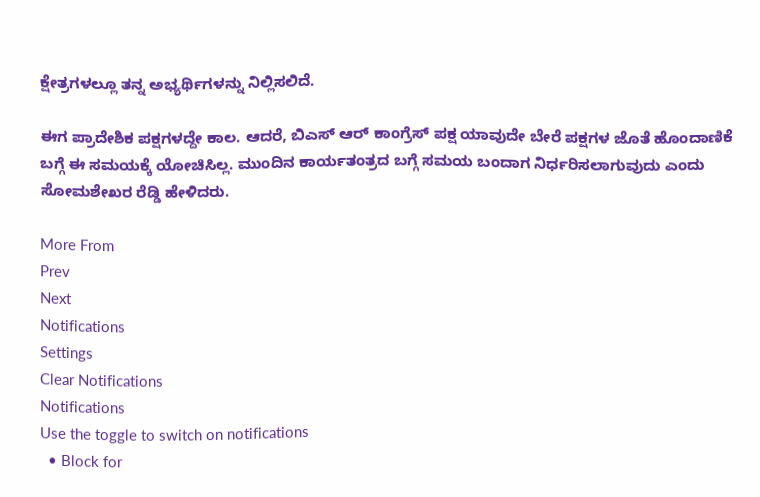ಕ್ಷೇತ್ರಗಳಲ್ಲೂ ತನ್ನ ಅಭ್ಯರ್ಥಿಗಳನ್ನು ನಿಲ್ಲಿಸಲಿದೆ.

ಈಗ ಪ್ರಾದೇಶಿಕ ಪಕ್ಷಗಳದ್ದೇ ಕಾಲ. ಆದರೆ, ಬಿಎಸ್ ಆರ್ ಕಾಂಗ್ರೆಸ್ ಪಕ್ಷ ಯಾವುದೇ ಬೇರೆ ಪಕ್ಷಗಳ ಜೊತೆ ಹೊಂದಾಣಿಕೆ ಬಗ್ಗೆ ಈ ಸಮಯಕ್ಕೆ ಯೋಚಿಸಿಲ್ಲ. ಮುಂದಿನ ಕಾರ್ಯತಂತ್ರದ ಬಗ್ಗೆ ಸಮಯ ಬಂದಾಗ ನಿರ್ಧರಿಸಲಾಗುವುದು ಎಂದು ಸೋಮಶೇಖರ ರೆಡ್ಡಿ ಹೇಳಿದರು.

More From
Prev
Next
Notifications
Settings
Clear Notifications
Notifications
Use the toggle to switch on notifications
  • Block for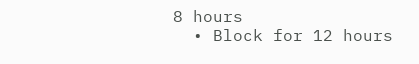8 hours
  • Block for 12 hours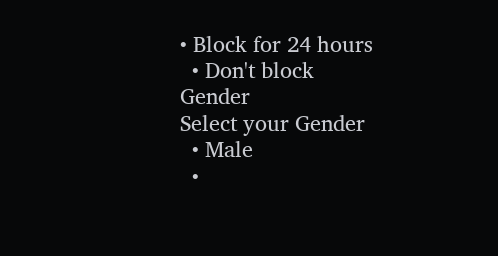• Block for 24 hours
  • Don't block
Gender
Select your Gender
  • Male
  •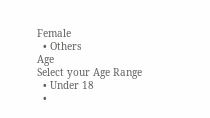Female
  • Others
Age
Select your Age Range
  • Under 18
  •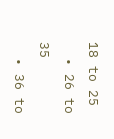18 to 25
  • 26 to 35
  • 36 to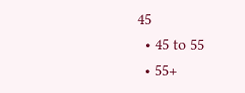45
  • 45 to 55
  • 55+